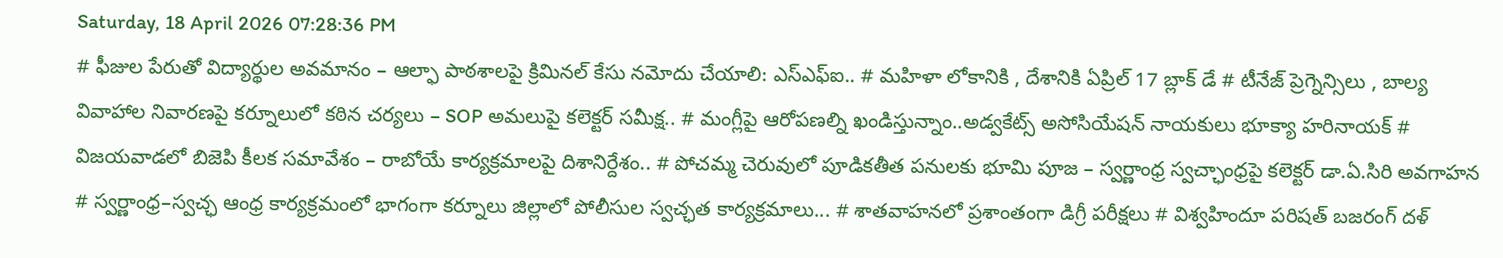Saturday, 18 April 2026 07:28:36 PM
# ఫీజుల పేరుతో విద్యార్థుల అవమానం – ఆల్ఫా పాఠశాలపై క్రిమినల్ కేసు నమోదు చేయాలి: ఎస్ఎఫ్ఐ.. # మహిళా లోకానికి , దేశానికి ఏప్రిల్ 17 బ్లాక్ డే # టీనేజ్ ప్రెగ్నెన్సిలు , బాల్య వివాహాల నివారణపై కర్నూలులో కఠిన చర్యలు – SOP అమలుపై కలెక్టర్ సమీక్ష.. # మంగ్లీపై ఆరోపణల్ని ఖండిస్తున్నాం..అడ్వకేట్స్ అసోసియేషన్ నాయకులు భూక్యా హరినాయక్ # విజయవాడలో బిజెపి కీలక సమావేశం – రాబోయే కార్యక్రమాలపై దిశానిర్దేశం.. # పోచమ్మ చెరువులో పూడికతీత పనులకు భూమి పూజ – స్వర్ణాంధ్ర స్వచ్ఛాంధ్రపై కలెక్టర్ డా.ఏ.సిరి అవగాహన # స్వర్ణాంధ్ర–స్వచ్ఛ ఆంధ్ర కార్యక్రమంలో భాగంగా కర్నూలు జిల్లాలో పోలీసుల స్వచ్ఛత కార్యక్రమాలు... # శాతవాహనలో ప్రశాంతంగా డిగ్రీ పరీక్షలు # విశ్వహిందూ పరిషత్ బజరంగ్ దళ్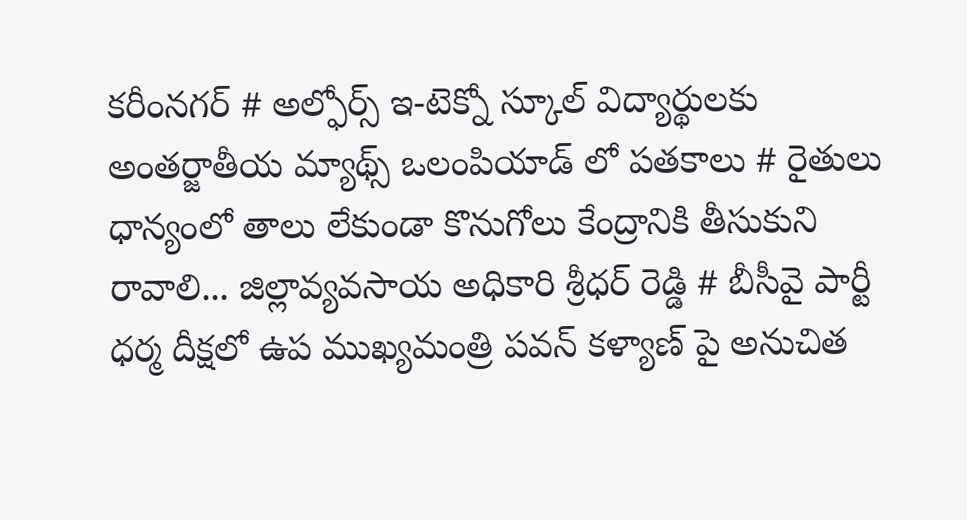కరీంనగర్ # అల్ఫోర్స్ ఇ-టెక్నో స్కూల్ విద్యార్థులకు అంతర్జాతీయ మ్యాథ్స్ ఒలంపియాడ్ లో పతకాలు # రైతులు ధాన్యంలో తాలు లేకుండా కొనుగోలు కేంద్రానికి తీసుకుని రావాలి... జిల్లావ్యవసాయ అధికారి శ్రీధర్ రెడ్డి # బీసీవై పార్టీ ధర్మ దీక్షలో ఉప ముఖ్యమంత్రి పవన్ కళ్యాణ్‌ పై అనుచిత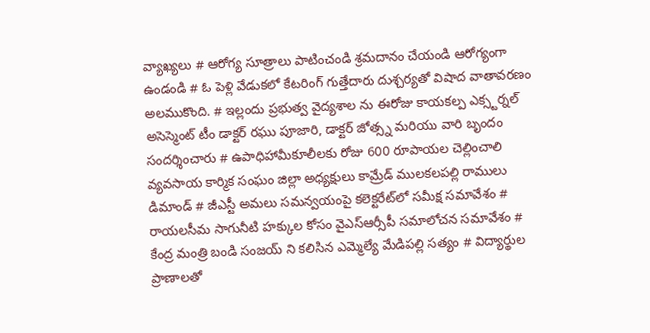వ్యాఖ్యలు # ఆరోగ్య సూత్రాలు పాటించండి శ్రమదానం చేయండి ఆరోగ్యంగా ఉండండి # ఓ పెళ్లి వేడుకలో కేటరింగ్ గుత్తేదారు దుశ్చర్యతో విషాద వాతావరణం అలముకొంది. # ఇల్లందు ప్రభుత్వ వైద్యశాల ను ఈరోజు కాయకల్ప ఎక్స్టర్నల్ అసెస్మెంట్ టీం డాక్టర్ రఘు పూజారి, డాక్టర్ జోత్స్న మరియు వారి బృందం సందర్శించారు # ఉపాధిహామీకూలీలకు రోజు 600 రూపాయల చెల్లించాలి వ్యవసాయ కార్మిక సంఘం జిల్లా అధ్యక్షులు కామ్రేడ్ ములకలపల్లి రాములు డిమాండ్ # జీఎస్టీ అమలు సమన్వయంపై కలెక్టరేట్‌లో సమీక్ష సమావేశం # రాయలసీమ సాగునీటి హక్కుల కోసం వైఎస్ఆర్సీపీ సమాలోచన సమావేశం # కేంద్ర మంత్రి బండి సంజయ్ ని కలిసిన ఎమ్మెల్యే మేడిపల్లి సత్యం # విద్యార్థుల ప్రాణాలతో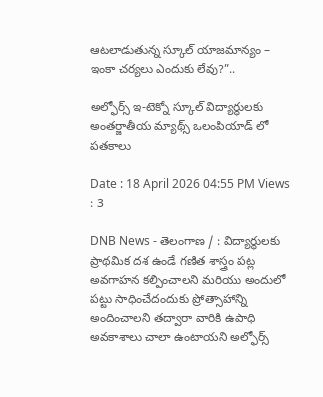ఆటలాడుతున్న స్కూల్ యాజమాన్యం – ఇంకా చర్యలు ఎందుకు లేవు?”..

అల్ఫోర్స్ ఇ-టెక్నో స్కూల్ విద్యార్థులకు అంతర్జాతీయ మ్యాథ్స్ ఒలంపియాడ్ లో పతకాలు

Date : 18 April 2026 04:55 PM Views : 3

DNB News - తెలంగాణ / : విద్యార్థులకు ప్రాథమిక దశ ఉండే గణిత శాస్త్రం పట్ల అవగాహన కల్పించాలని మరియు అందులో పట్టు సాధించేదందుకు ప్రోత్సాహాన్ని అందించాలని తద్వారా వారికి ఉపాధి అవకాశాలు చాలా ఉంటాయని అల్ఫోర్స్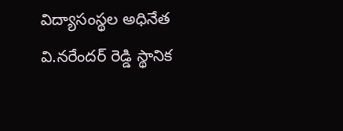విద్యాసంస్థల అధినేత వి.నరేందర్ రెడ్డి స్థానిక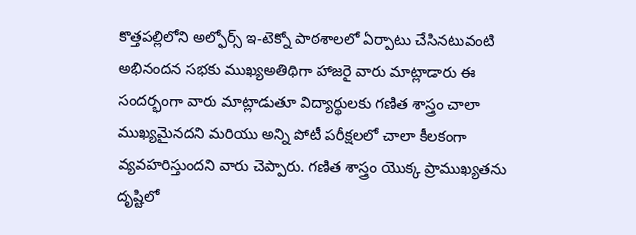కొత్తపల్లిలోని అల్ఫోర్స్ ఇ-టెక్నో పాఠశాలలో ఏర్పాటు చేసినటువంటి అభినందన సభకు ముఖ్యఅతిథిగా హాజరై వారు మాట్లాడారు ఈ సందర్భంగా వారు మాట్లాడుతూ విద్యార్థులకు గణిత శాస్త్రం చాలా ముఖ్యమైనదని మరియు అన్ని పోటీ పరీక్షలలో చాలా కీలకంగా వ్యవహరిస్తుందని వారు చెప్పారు. గణిత శాస్త్రం యొక్క ప్రాముఖ్యతను దృష్టిలో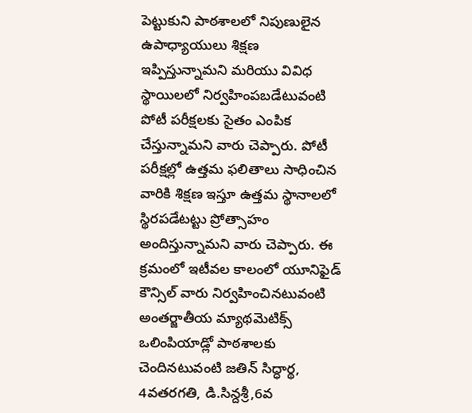పెట్టుకుని పాఠశాలలో నిపుణులైన ఉపాధ్యాయులు శిక్షణ ఇప్పిస్తున్నామని మరియు వివిధ స్థాయిలలో నిర్వహింపబడేటువంటి పోటీ పరీక్షలకు సైతం ఎంపిక చేస్తున్నామని వారు చెప్పారు. పోటీ పరీక్షల్లో ఉత్తమ ఫలితాలు సాధించిన వారికి శిక్షణ ఇస్తూ ఉత్తమ స్థానాలలో స్థిరపడేటట్టు ప్రోత్సాహం అందిస్తున్నామని వారు చెప్పారు. ఈ క్రమంలో ఇటీవల కాలంలో యూనిఫైడ్ కౌన్సిల్ వారు నిర్వహించినటువంటి అంతర్జాతీయ మ్యాథమెటిక్స్ ఒలింపియాడ్లో పాఠశాలకు చెందినటువంటి జతిన్ సిద్ధార్థ, 4వతరగతి, డి.సిన్దశ్రీ,6వ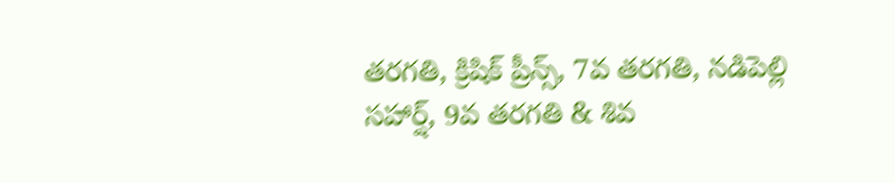తరగతి, క్రిషిక్ ప్రీన్స్, 7వ తరగతి, నడిపెల్లి సహార్ష్, 9వ తరగతి & శివ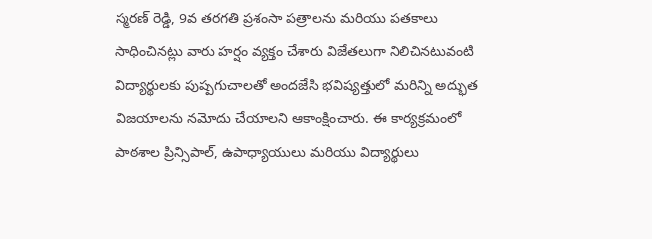స్మరణ్ రెడ్డి, 9వ తరగతి ప్రశంసా పత్రాలను మరియు పతకాలు సాధించినట్లు వారు హర్షం వ్యక్తం చేశారు విజేతలుగా నిలిచినటువంటి విద్యార్థులకు పుష్పగుచాలతో అందజేసి భవిష్యత్తులో మరిన్ని అద్భుత విజయాలను నమోదు చేయాలని ఆకాంక్షించారు. ఈ కార్యక్రమంలో పాఠశాల ప్రిన్సిపాల్, ఉపాధ్యాయులు మరియు విద్యార్థులు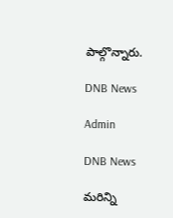పాల్గొన్నారు.

DNB News

Admin

DNB News

మరిన్ని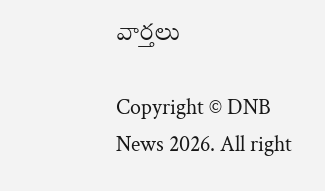వార్తలు

Copyright © DNB News 2026. All right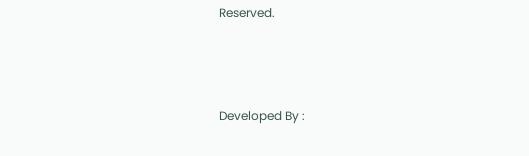Reserved.



Developed By :